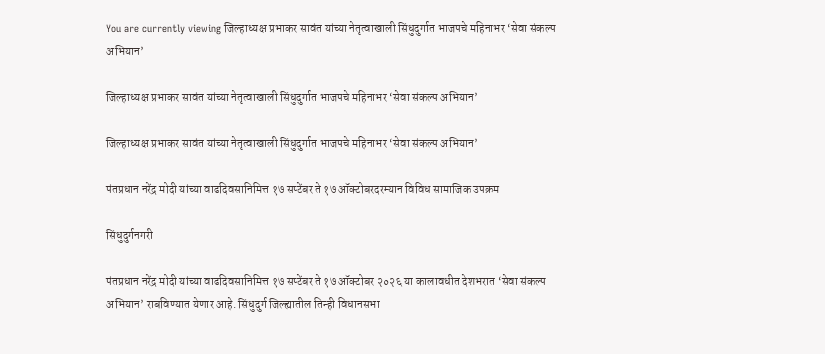You are currently viewing जिल्हाध्यक्ष प्रभाकर सावंत यांच्या नेतृत्वाखाली सिंधुदुर्गात भाजपचे महिनाभर ‘सेवा संकल्प अभियान’

जिल्हाध्यक्ष प्रभाकर सावंत यांच्या नेतृत्वाखाली सिंधुदुर्गात भाजपचे महिनाभर ‘सेवा संकल्प अभियान’

जिल्हाध्यक्ष प्रभाकर सावंत यांच्या नेतृत्वाखाली सिंधुदुर्गात भाजपचे महिनाभर ‘सेवा संकल्प अभियान’

पंतप्रधान नरेंद्र मोदी यांच्या वाढदिवसानिमित्त १७ सप्टेंबर ते १७ ऑक्टोबरदरम्यान विविध सामाजिक उपक्रम

सिंधुदुर्गनगरी

पंतप्रधान नरेंद्र मोदी यांच्या वाढदिवसानिमित्त १७ सप्टेंबर ते १७ ऑक्टोबर २०२६ या कालावधीत देशभरात ‘सेवा संकल्प अभियान’ राबविण्यात येणार आहे. सिंधुदुर्ग जिल्ह्यातील तिन्ही विधानसभा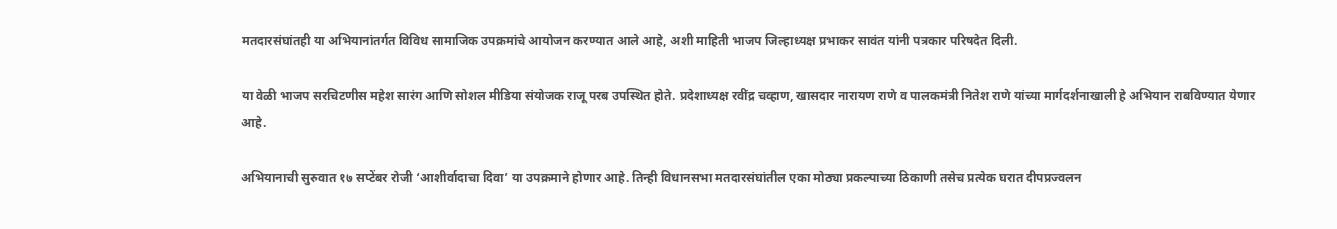मतदारसंघांतही या अभियानांतर्गत विविध सामाजिक उपक्रमांचे आयोजन करण्यात आले आहे, अशी माहिती भाजप जिल्हाध्यक्ष प्रभाकर सावंत यांनी पत्रकार परिषदेत दिली.

या वेळी भाजप सरचिटणीस महेश सारंग आणि सोशल मीडिया संयोजक राजू परब उपस्थित होते. प्रदेशाध्यक्ष रवींद्र चव्हाण, खासदार नारायण राणे व पालकमंत्री नितेश राणे यांच्या मार्गदर्शनाखाली हे अभियान राबविण्यात येणार आहे.

अभियानाची सुरुवात १७ सप्टेंबर रोजी ‘आशीर्वादाचा दिवा’ या उपक्रमाने होणार आहे. तिन्ही विधानसभा मतदारसंघांतील एका मोठ्या प्रकल्पाच्या ठिकाणी तसेच प्रत्येक घरात दीपप्रज्वलन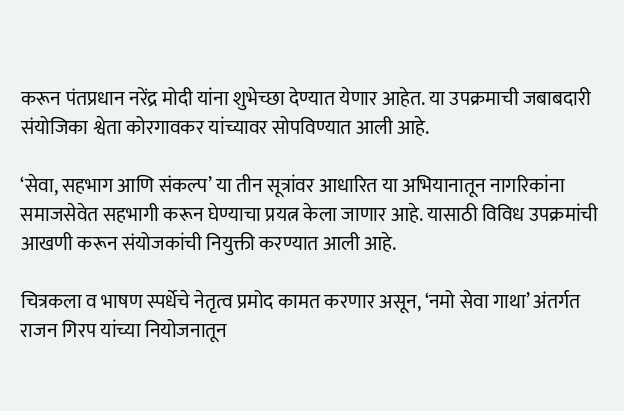करून पंतप्रधान नरेंद्र मोदी यांना शुभेच्छा देण्यात येणार आहेत. या उपक्रमाची जबाबदारी संयोजिका श्वेता कोरगावकर यांच्यावर सोपविण्यात आली आहे.

‘सेवा, सहभाग आणि संकल्प’ या तीन सूत्रांवर आधारित या अभियानातून नागरिकांना समाजसेवेत सहभागी करून घेण्याचा प्रयत्न केला जाणार आहे. यासाठी विविध उपक्रमांची आखणी करून संयोजकांची नियुक्ती करण्यात आली आहे.

चित्रकला व भाषण स्पर्धेचे नेतृत्व प्रमोद कामत करणार असून, ‘नमो सेवा गाथा’ अंतर्गत राजन गिरप यांच्या नियोजनातून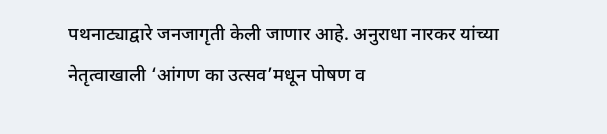पथनाट्याद्वारे जनजागृती केली जाणार आहे. अनुराधा नारकर यांच्या नेतृत्वाखाली ‘आंगण का उत्सव’मधून पोषण व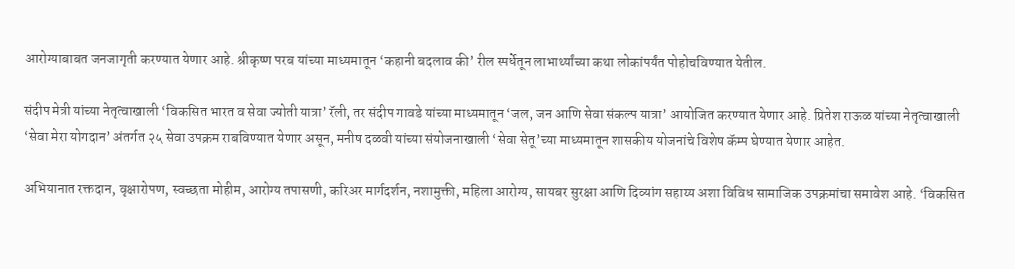आरोग्याबाबत जनजागृती करण्यात येणार आहे. श्रीकृष्ण परब यांच्या माध्यमातून ‘कहानी बदलाव की’ रील स्पर्धेतून लाभार्थ्यांच्या कथा लोकांपर्यंत पोहोचविण्यात येतील.

संदीप मेत्री यांच्या नेतृत्वाखाली ‘विकसित भारत व सेवा ज्योती यात्रा’ रॅली, तर संदीप गावडे यांच्या माध्यमातून ‘जल, जन आणि सेवा संकल्प यात्रा’ आयोजित करण्यात येणार आहे. प्रितेश राऊळ यांच्या नेतृत्वाखाली ‘सेवा मेरा योगदान’ अंतर्गत २५ सेवा उपक्रम राबविण्यात येणार असून, मनीष दळवी यांच्या संयोजनाखाली ‘सेवा सेतू’च्या माध्यमातून शासकीय योजनांचे विशेष कॅम्प घेण्यात येणार आहेत.

अभियानात रक्तदान, वृक्षारोपण, स्वच्छता मोहीम, आरोग्य तपासणी, करिअर मार्गदर्शन, नशामुक्ती, महिला आरोग्य, सायबर सुरक्षा आणि दिव्यांग सहाय्य अशा विविध सामाजिक उपक्रमांचा समावेश आहे. ‘विकसित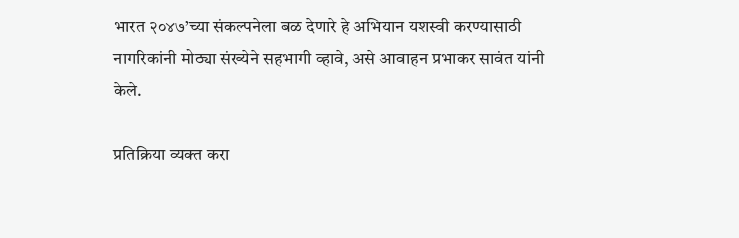भारत २०४७’च्या संकल्पनेला बळ देणारे हे अभियान यशस्वी करण्यासाठी नागरिकांनी मोठ्या संख्येने सहभागी व्हावे, असे आवाहन प्रभाकर सावंत यांनी केले.

प्रतिक्रिया व्यक्त करा